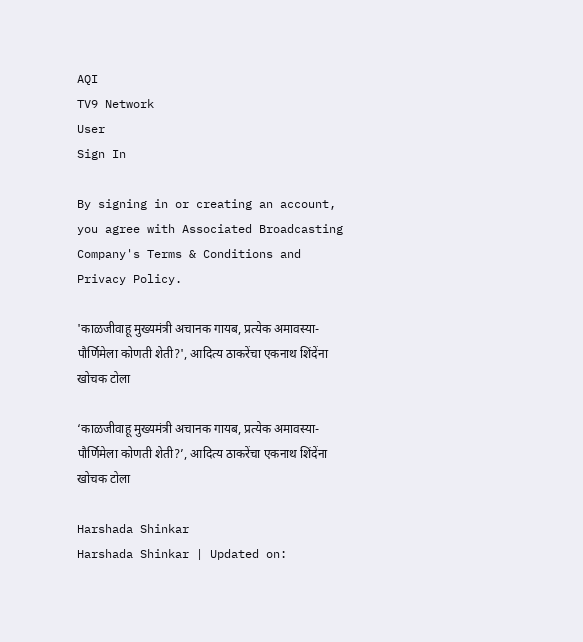AQI
TV9 Network
User
Sign In

By signing in or creating an account, you agree with Associated Broadcasting Company's Terms & Conditions and Privacy Policy.

'काळजीवाहू मुख्यमंत्री अचानक गायब, प्रत्येक अमावस्या-पौर्णिमेला कोणती शेती?', आदित्य ठाकरेंचा एकनाथ शिंदेंना खोचक टोला

‘काळजीवाहू मुख्यमंत्री अचानक गायब, प्रत्येक अमावस्या-पौर्णिमेला कोणती शेती?’, आदित्य ठाकरेंचा एकनाथ शिंदेंना खोचक टोला

Harshada Shinkar
Harshada Shinkar | Updated on: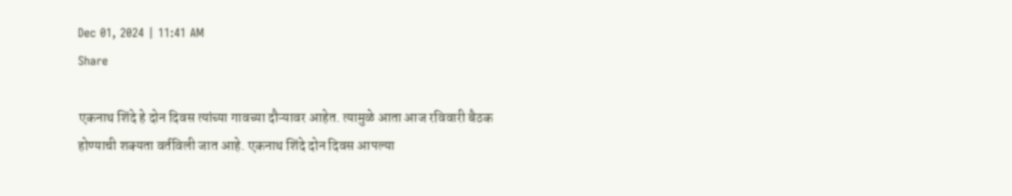Dec 01, 2024 | 11:41 AM
Share

एकनाथ शिंदे हे दोन दिवस त्यांच्या गावच्या दौऱ्यावर आहेत. त्यामुळे आता आज रविवारी बैठक होण्याची शक्यता वर्तविली जात आहे. एकनाथ शिंदे दोन दिवस आपल्या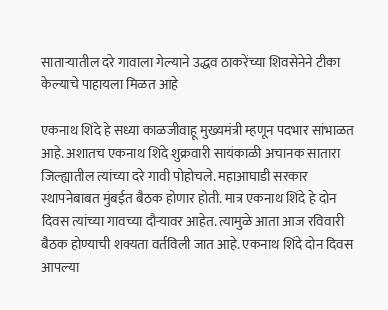साताऱ्यातील दरे गावाला गेल्याने उद्धव ठाकरेंच्या शिवसेनेने टीका केल्याचे पाहायला मिळत आहे

एकनाथ शिंदे हे सध्या काळजीवाहू मुख्यमंत्री म्हणून पदभार सांभाळत आहे. अशातच एकनाथ शिंदे शुक्रवारी सायंकाळी अचानक सातारा जिल्ह्यातील त्यांच्या दरे गावी पोहोचले. महाआघाडी सरकार स्थापनेबाबत मुंबईत बैठक होणार होती. मात्र एकनाथ शिंदे हे दोन दिवस त्यांच्या गावच्या दौऱ्यावर आहेत. त्यामुळे आता आज रविवारी बैठक होण्याची शक्यता वर्तविली जात आहे. एकनाथ शिंदे दोन दिवस आपल्या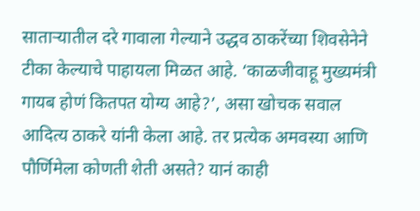साताऱ्यातील दरे गावाला गेल्याने उद्धव ठाकरेंच्या शिवसेनेने टीका केल्याचे पाहायला मिळत आहे. ‘काळजीवाहू मुख्यमंत्री गायब होणं कितपत योग्य आहे?’, असा खोचक सवाल आदित्य ठाकरे यांनी केला आहे. तर प्रत्येक अमवस्या आणि पौर्णिमेला कोणती शेती असते? यानं काही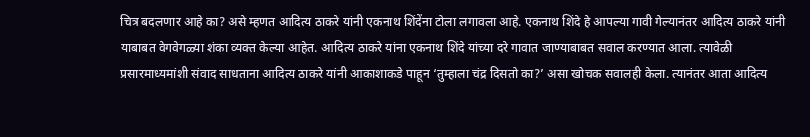चित्र बदलणार आहे का? असे म्हणत आदित्य ठाकरे यांनी एकनाथ शिंदेंना टोला लगावला आहे. एकनाथ शिंदे हे आपल्या गावी गेल्यानंतर आदित्य ठाकरे यांनी याबाबत वेगवेगळ्या शंका व्यक्त केल्या आहेत. आदित्य ठाकरे यांना एकनाथ शिंदे यांच्या दरे गावात जाण्याबाबत सवाल करण्यात आला. त्यावेळी प्रसारमाध्यमांशी संवाद साधताना आदित्य ठाकरे यांनी आकाशाकडे पाहून ‘तुम्हाला चंद्र दिसतो का?’ असा खोचक सवालही केला. त्यानंतर आता आदित्य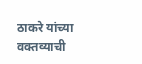ठाकरे यांच्या वक्तव्याची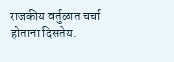राजकीय वर्तुळात चर्चा होताना दिसतेय.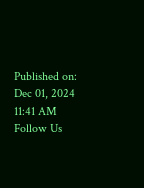Published on: Dec 01, 2024 11:41 AM
Follow Us